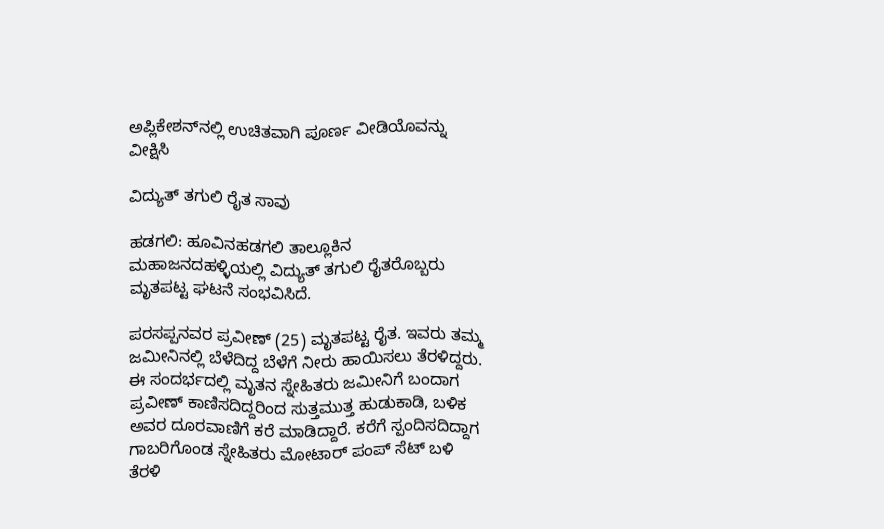ಅಪ್ಲಿಕೇಶನ್‌ನಲ್ಲಿ ಉಚಿತವಾಗಿ ಪೂರ್ಣ ವೀಡಿಯೊವನ್ನು ವೀಕ್ಷಿಸಿ

ವಿದ್ಯುತ್ ತಗುಲಿ ರೈತ ಸಾವು

ಹಡಗಲಿ: ಹೂವಿನಹಡಗಲಿ ತಾಲ್ಲೂಕಿನ ಮಹಾಜನದಹಳ್ಳಿಯಲ್ಲಿ ವಿದ್ಯುತ್ ತಗುಲಿ ರೈತರೊಬ್ಬರು ಮೃತಪಟ್ಟ ಘಟನೆ ಸಂಭವಿಸಿದೆ.

ಪರಸಪ್ಪನವರ ಪ್ರವೀಣ್ (25) ಮೃತಪಟ್ಟ ರೈತ. ಇವರು ತಮ್ಮ ಜಮೀನಿನಲ್ಲಿ ಬೆಳೆದಿದ್ದ ಬೆಳೆಗೆ ನೀರು ಹಾಯಿಸಲು ತೆರಳಿದ್ದರು. ಈ ಸಂದರ್ಭದಲ್ಲಿ ಮೃತನ ಸ್ನೇಹಿತರು ಜಮೀನಿಗೆ ಬಂದಾಗ ಪ್ರವೀಣ್ ಕಾಣಿಸದಿದ್ದರಿಂದ ಸುತ್ತಮುತ್ತ ಹುಡುಕಾಡಿ, ಬಳಿಕ ಅವರ ದೂರವಾಣಿಗೆ ಕರೆ ಮಾಡಿದ್ದಾರೆ. ಕರೆಗೆ ಸ್ಪಂದಿಸದಿದ್ದಾಗ ಗಾಬರಿಗೊಂಡ ಸ್ನೇಹಿತರು ಮೋಟಾರ್ ಪಂಪ್ ಸೆಟ್ ಬಳಿ ತೆರಳಿ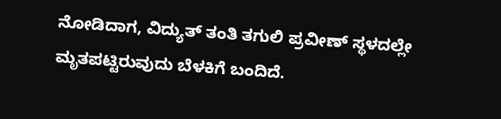ನೋಡಿದಾಗ, ವಿದ್ಯುತ್ ತಂತಿ ತಗುಲಿ ಪ್ರವೀಣ್ ಸ್ಥಳದಲ್ಲೇ ಮೃತಪಟ್ಟಿರುವುದು ಬೆಳಕಿಗೆ ಬಂದಿದೆ.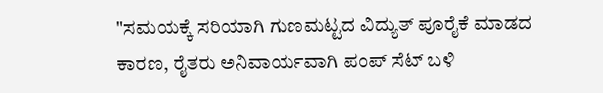"ಸಮಯಕ್ಕೆ ಸರಿಯಾಗಿ ಗುಣಮಟ್ಟದ ವಿದ್ಯುತ್ ಪೂರೈಕೆ ಮಾಡದ ಕಾರಣ, ರೈತರು ಅನಿವಾರ್ಯವಾಗಿ ಪಂಪ್ ಸೆಟ್ ಬಳಿ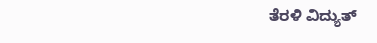ತೆರಳಿ ವಿದ್ಯುತ್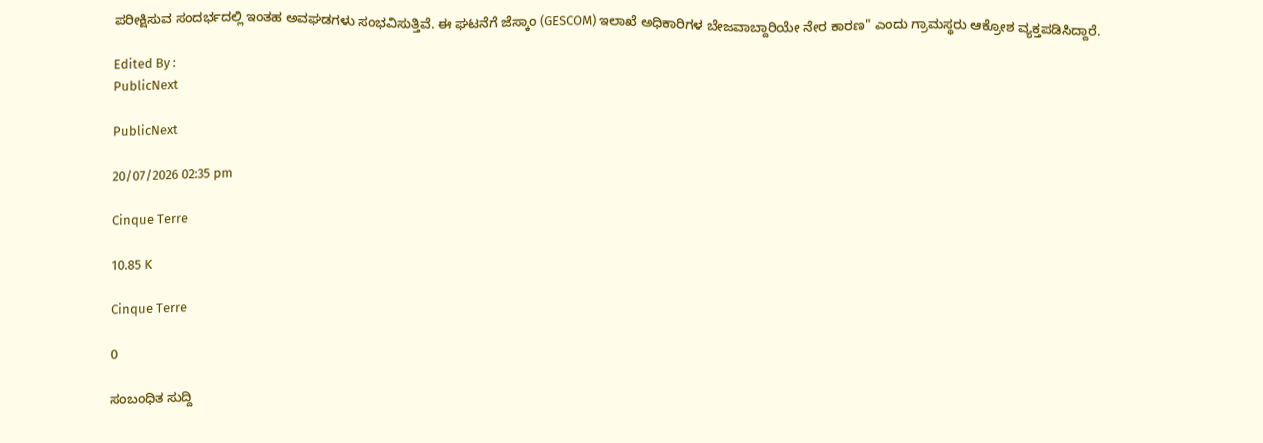ಪರೀಕ್ಷಿಸುವ ಸಂದರ್ಭದಲ್ಲಿ ಇಂತಹ ಅವಘಡಗಳು ಸಂಭವಿಸುತ್ತಿವೆ. ಈ ಘಟನೆಗೆ ಜೆಸ್ಕಾಂ (GESCOM) ಇಲಾಖೆ ಅಧಿಕಾರಿಗಳ ಬೇಜವಾಬ್ದಾರಿಯೇ ನೇರ ಕಾರಣ" ಎಂದು ಗ್ರಾಮಸ್ಥರು ಆಕ್ರೋಶ ವ್ಯಕ್ತಪಡಿಸಿದ್ದಾರೆ.

Edited By :
PublicNext

PublicNext

20/07/2026 02:35 pm

Cinque Terre

10.85 K

Cinque Terre

0

ಸಂಬಂಧಿತ ಸುದ್ದಿ